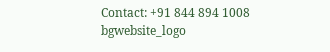Contact: +91 844 894 1008
bgwebsite_logo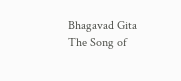Bhagavad Gita
The Song of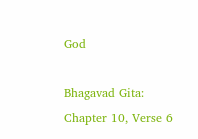God

Bhagavad Gita: Chapter 10, Verse 6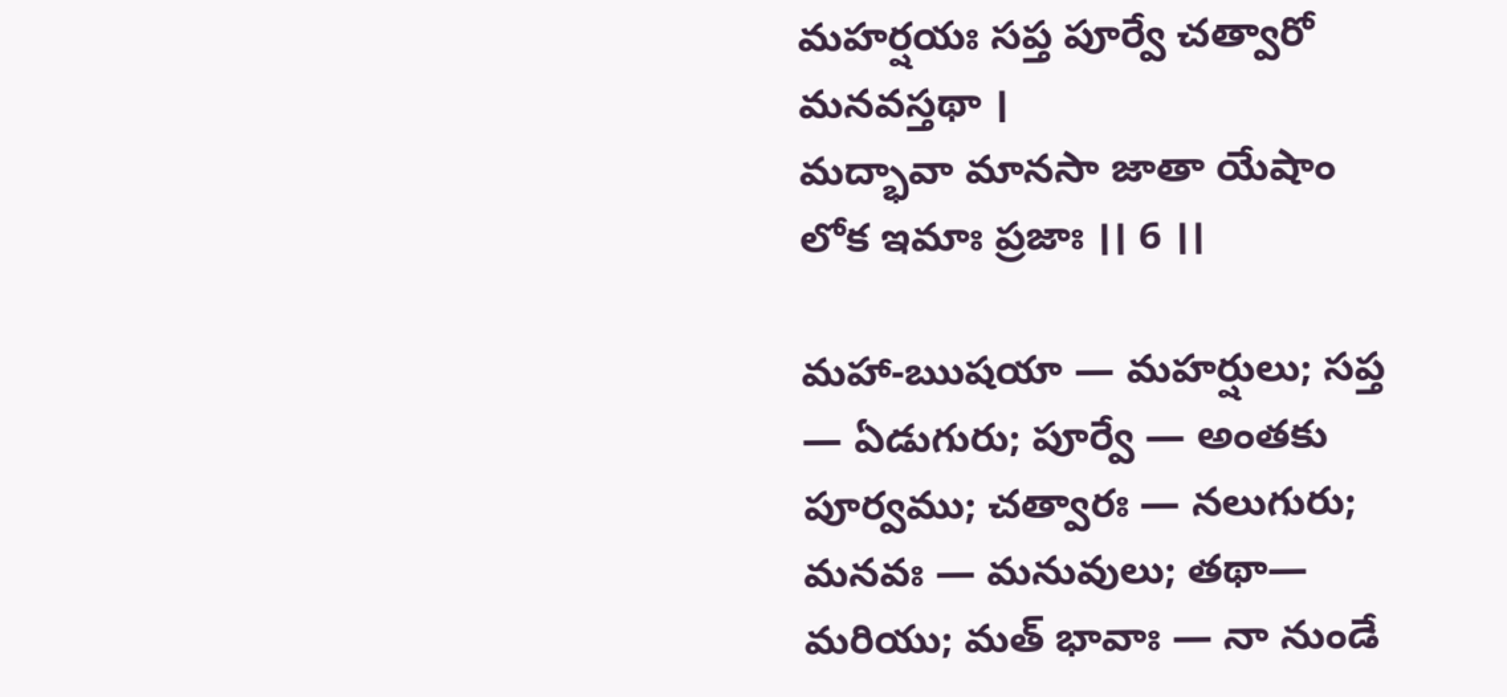మహర్షయః సప్త పూర్వే చత్వారో మనవస్తథా ।
మద్భావా మానసా జాతా యేషాం లోక ఇమాః ప్రజాః ।। 6 ।।

మహా-ఋషయా — మహర్షులు; సప్త — ఏడుగురు; పూర్వే — అంతకు పూర్వము; చత్వారః — నలుగురు; మనవః — మనువులు; తథా— మరియు; మత్ భావాః — నా నుండే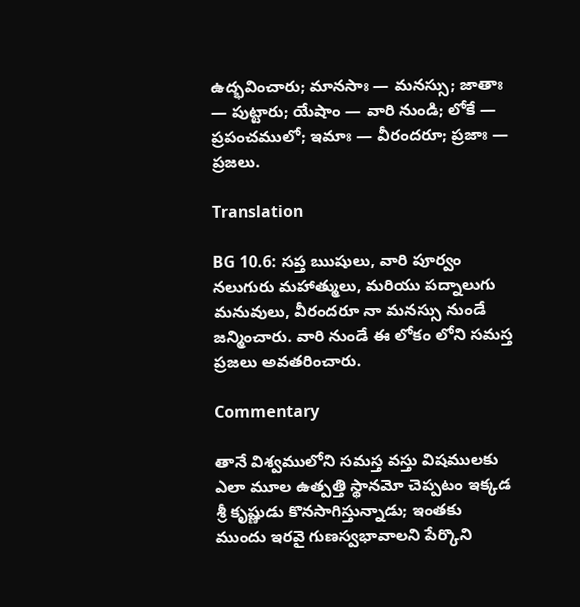ఉద్భవించారు; మానసాః — మనస్సు; జాతాః — పుట్టారు; యేషాం — వారి నుండి; లోకే — ప్రపంచములో; ఇమాః — వీరందరూ; ప్రజాః — ప్రజలు.

Translation

BG 10.6: సప్త ఋషులు, వారి పూర్వం నలుగురు మహాత్ములు, మరియు పద్నాలుగు మనువులు, వీరందరూ నా మనస్సు నుండే జన్మించారు. వారి నుండే ఈ లోకం లోని సమస్త ప్రజలు అవతరించారు.

Commentary

తానే విశ్వములోని సమస్త వస్తు విషములకు ఎలా మూల ఉత్పత్తి స్థానమో చెప్పటం ఇక్కడ శ్రీ కృష్ణుడు కొనసాగిస్తున్నాడు; ఇంతకు ముందు ఇరవై గుణస్వభావాలని పేర్కొని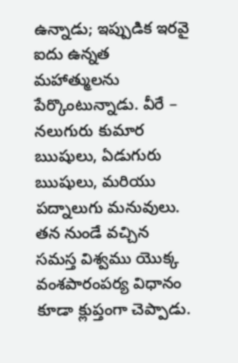ఉన్నాడు; ఇప్పుడిక ఇరవై ఐదు ఉన్నత మహాత్ములను పేర్కొంటున్నాడు. వీరే – నలుగురు కుమార ఋషులు, ఏడుగురు ఋషులు, మరియు పద్నాలుగు మనువులు. తన నుండే వచ్చిన సమస్త విశ్వము యొక్క వంశపారంపర్య విధానం కూడా క్లుప్తంగా చెప్పాడు.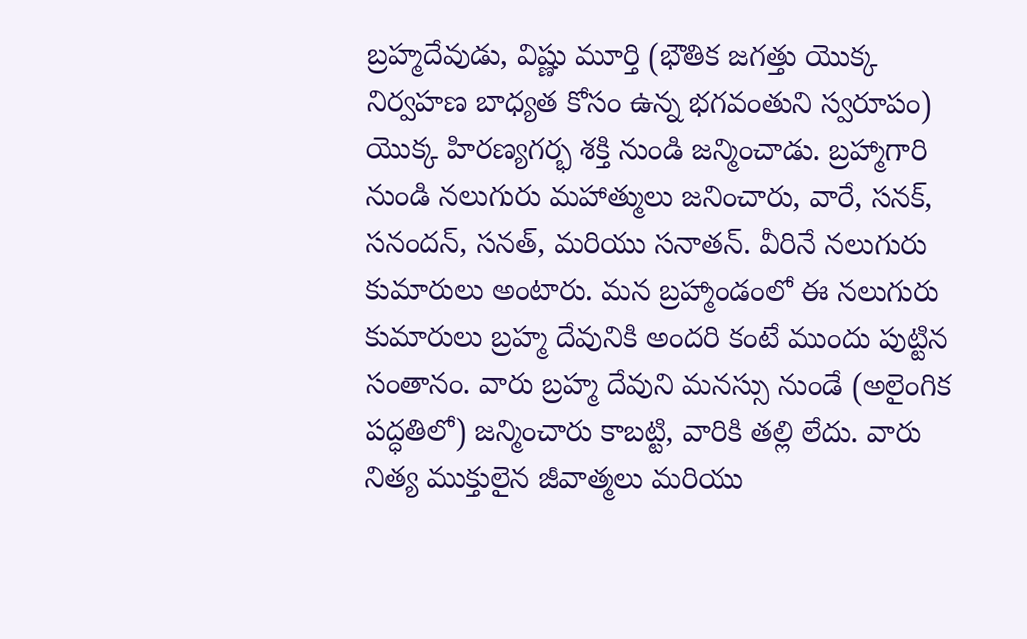బ్రహ్మదేవుడు, విష్ణు మూర్తి (భౌతిక జగత్తు యొక్క నిర్వహణ బాధ్యత కోసం ఉన్న భగవంతుని స్వరూపం) యొక్క హిరణ్యగర్భ శక్తి నుండి జన్మించాడు. బ్రహ్మాగారి నుండి నలుగురు మహాత్ములు జనించారు, వారే, సనక్, సనందన్, సనత్, మరియు సనాతన్. వీరినే నలుగురు కుమారులు అంటారు. మన బ్రహ్మాండంలో ఈ నలుగురు కుమారులు బ్రహ్మ దేవునికి అందరి కంటే ముందు పుట్టిన సంతానం. వారు బ్రహ్మ దేవుని మనస్సు నుండే (అలైంగిక పద్ధతిలో) జన్మించారు కాబట్టి, వారికి తల్లి లేదు. వారు నిత్య ముక్తులైన జీవాత్మలు మరియు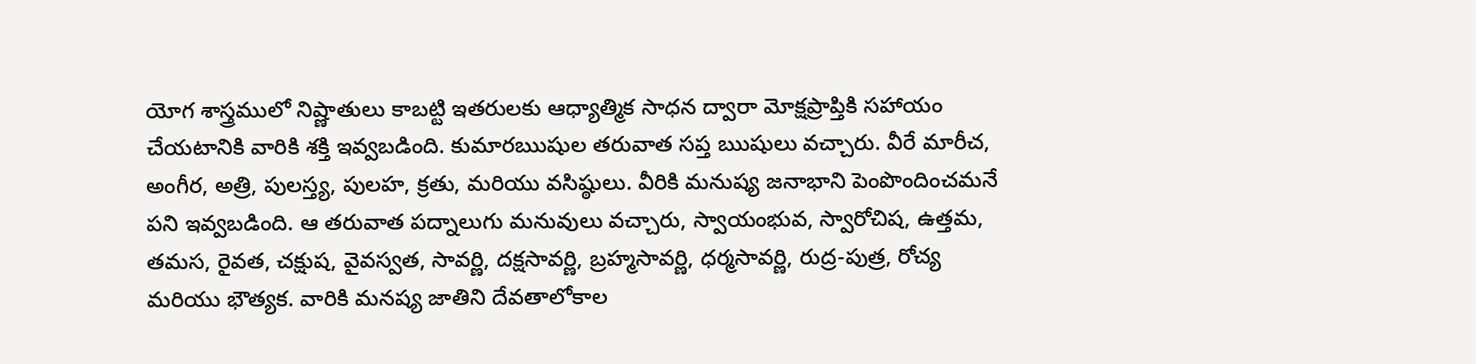యోగ శాస్త్రములో నిష్ణాతులు కాబట్టి ఇతరులకు ఆధ్యాత్మిక సాధన ద్వారా మోక్షప్రాప్తికి సహాయం చేయటానికి వారికి శక్తి ఇవ్వబడింది. కుమారఋషుల తరువాత సప్త ఋషులు వచ్చారు. వీరే మారీచ, అంగీర, అత్రి, పులస్త్య, పులహ, క్రతు, మరియు వసిష్ఠులు. వీరికి మనుష్య జనాభాని పెంపొందించమనే పని ఇవ్వబడింది. ఆ తరువాత పద్నాలుగు మనువులు వచ్చారు, స్వాయంభువ, స్వారోచిష, ఉత్తమ, తమస, రైవత, చక్షుష, వైవస్వత, సావర్ణి, దక్షసావర్ణి, బ్రహ్మసావర్ణి, ధర్మసావర్ణి, రుద్ర-పుత్ర, రోచ్య మరియు భౌత్యక. వారికి మనష్య జాతిని దేవతాలోకాల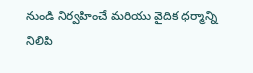నుండి నిర్వహించే మరియు వైదిక ధర్మాన్ని నిలిపి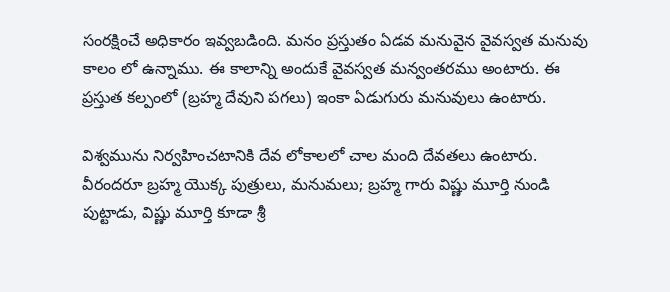సంరక్షించే అధికారం ఇవ్వబడింది. మనం ప్రస్తుతం ఏడవ మనువైన వైవస్వత మనువు కాలం లో ఉన్నాము. ఈ కాలాన్ని అందుకే వైవస్వత మన్వంతరము అంటారు. ఈ ప్రస్తుత కల్పంలో (బ్రహ్మ దేవుని పగలు) ఇంకా ఏడుగురు మనువులు ఉంటారు.

విశ్వమును నిర్వహించటానికి దేవ లోకాలలో చాల మంది దేవతలు ఉంటారు. వీరందరూ బ్రహ్మ యొక్క పుత్రులు, మనుమలు; బ్రహ్మ గారు విష్ణు మూర్తి నుండి పుట్టాడు, విష్ణు మూర్తి కూడా శ్రీ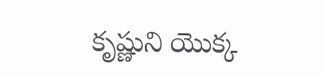కృష్ణుని యొక్క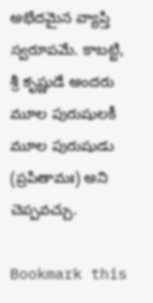అభేదమైన వ్యాప్తి స్వరూపమే. కాబట్టి, శ్రీ కృష్ణుడే అందరు మూల పురుషులకీ మూల పురుషుడు (ప్రపితామః) అని చెప్పవచ్చు.

Bookmark this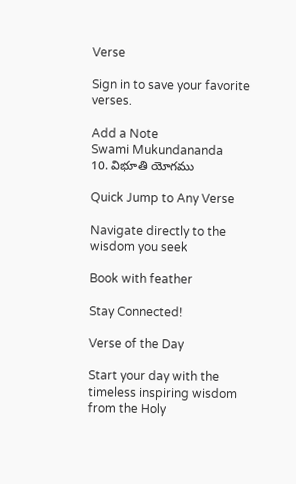Verse

Sign in to save your favorite verses.

Add a Note
Swami Mukundananda
10. విభూతి యోగము

Quick Jump to Any Verse

Navigate directly to the wisdom you seek

Book with feather

Stay Connected!

Verse of the Day

Start your day with the timeless inspiring wisdom from the Holy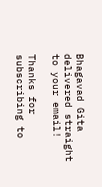Bhagavad Gita delivered straight to your email!

Thanks for subscribing to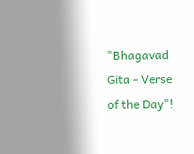"Bhagavad Gita - Verse of the Day"!